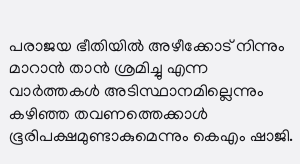പരാജയ ഭീതിയിൽ അഴീക്കോട് നിന്നും മാറാൻ താൻ ശ്രമിച്ചു എന്ന വാർത്തകൾ അടിസ്ഥാനമില്ലെന്നും കഴിഞ്ഞ തവണത്തെക്കാൾ ഭൂരിപക്ഷമുണ്ടാകുമെന്നും കെഎം ഷാജി.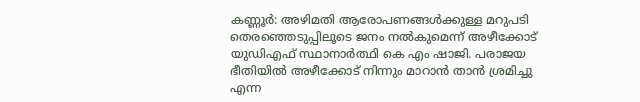കണ്ണൂർ: അഴിമതി ആരോപണങ്ങൾക്കുള്ള മറുപടി തെരഞ്ഞെടുപ്പിലൂടെ ജനം നൽകുമെന്ന് അഴീക്കോട് യുഡിഎഫ് സ്ഥാനാ‍ർത്ഥി കെ എം ഷാജി. പരാജയ ഭീതിയിൽ അഴീക്കോട് നിന്നും മാറാൻ താൻ ശ്രമിച്ചു എന്ന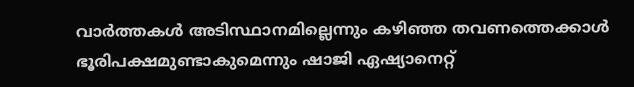വാർത്തകൾ അടിസ്ഥാനമില്ലെന്നും കഴിഞ്ഞ തവണത്തെക്കാൾ ഭൂരിപക്ഷമുണ്ടാകുമെന്നും ഷാജി ഏഷ്യാനെറ്റ്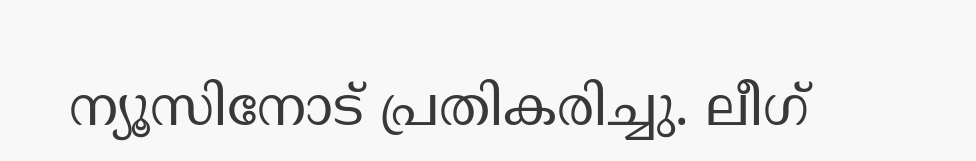ന്യൂസിനോട് പ്രതികരിച്ചു. ലീഗ്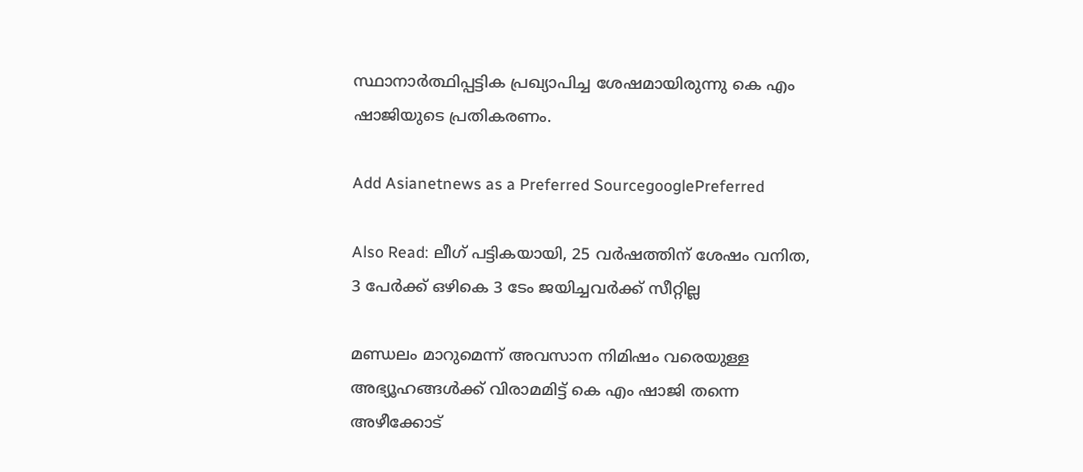സ്ഥാനാർത്ഥിപ്പട്ടിക പ്രഖ്യാപിച്ച ശേഷമായിരുന്നു കെ എം ഷാജിയുടെ പ്രതികരണം.

Add Asianetnews as a Preferred SourcegooglePreferred

Also Read: ലീഗ് പട്ടികയായി, 25 വർഷത്തിന് ശേഷം വനിത, 3 പേർക്ക് ഒഴികെ 3 ടേം ജയിച്ചവർക്ക് സീറ്റില്ല

മണ്ഡലം മാറുമെന്ന് അവസാന നിമിഷം വരെയുള്ള അഭ്യൂഹങ്ങൾക്ക് വിരാമമിട്ട് കെ എം ഷാജി തന്നെ അഴീക്കോട്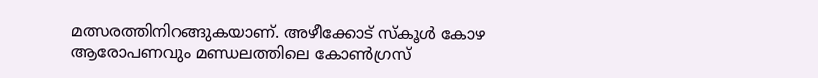മത്സരത്തിനിറങ്ങുകയാണ്. അഴീക്കോട് സ്കൂൾ കോഴ ആരോപണവും മണ്ഡലത്തിലെ കോൺഗ്രസ്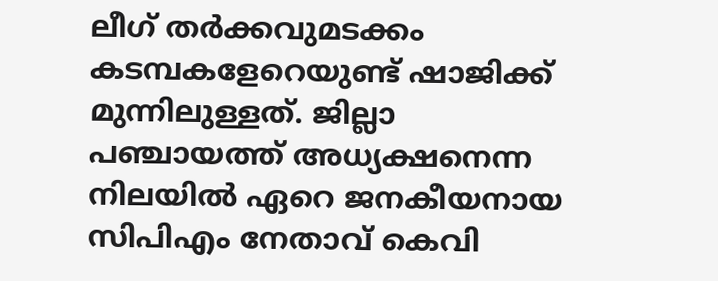ലീഗ് തർക്കവുമടക്കം കടമ്പകളേറെയുണ്ട് ഷാജിക്ക് മുന്നിലുള്ളത്. ജില്ലാ പഞ്ചായത്ത് അധ്യക്ഷനെന്ന നിലയിൽ ഏറെ ജനകീയനായ സിപിഎം നേതാവ് കെവി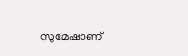സുമേഷാണ്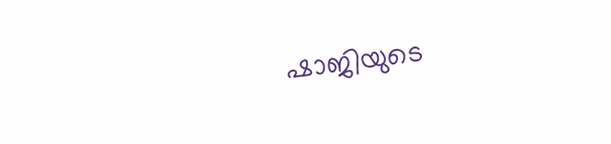ഷാജിയുടെ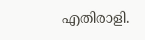എതിരാളി.